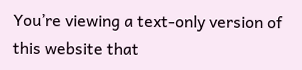You’re viewing a text-only version of this website that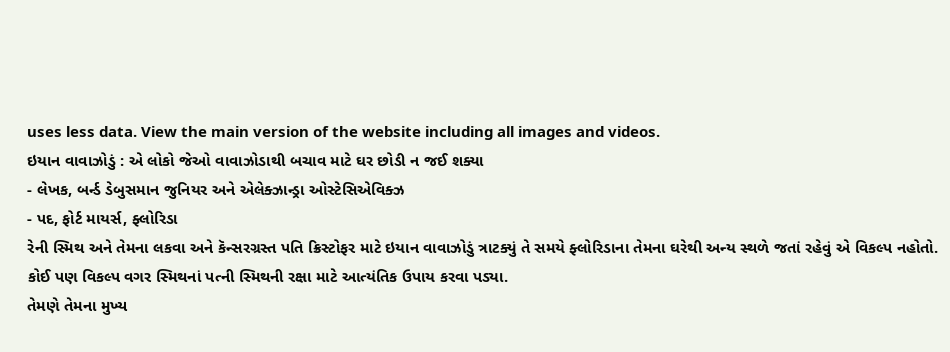uses less data. View the main version of the website including all images and videos.
ઇયાન વાવાઝોડું : એ લોકો જેઓ વાવાઝોડાથી બચાવ માટે ઘર છોડી ન જઈ શક્યા
- લેખક, બર્ન્ડ ડેબુસમાન જુનિયર અને એલેક્ઝાન્ડ્રા ઓસ્ટેસિએવિક્ઝ
- પદ, ફોર્ટ માયર્સ, ફ્લોરિડા
રેની સ્મિથ અને તેમના લકવા અને કૅન્સરગ્રસ્ત પતિ ક્રિસ્ટોફર માટે ઇયાન વાવાઝોડું ત્રાટક્યું તે સમયે ફ્લોરિડાના તેમના ઘરેથી અન્ય સ્થળે જતાં રહેવું એ વિકલ્પ નહોતો.
કોઈ પણ વિકલ્પ વગર સ્મિથનાં પત્ની સ્મિથની રક્ષા માટે આત્યંતિક ઉપાય કરવા પડ્યા.
તેમણે તેમના મુખ્ય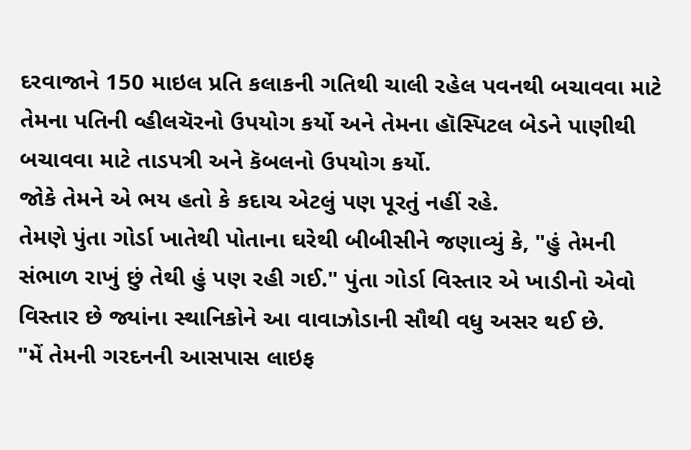દરવાજાને 150 માઇલ પ્રતિ કલાકની ગતિથી ચાલી રહેલ પવનથી બચાવવા માટે તેમના પતિની વ્હીલચૅરનો ઉપયોગ કર્યો અને તેમના હૉસ્પિટલ બેડને પાણીથી બચાવવા માટે તાડપત્રી અને કૅબલનો ઉપયોગ કર્યો.
જોકે તેમને એ ભય હતો કે કદાચ એટલું પણ પૂરતું નહીં રહે.
તેમણે પુંતા ગોર્ડા ખાતેથી પોતાના ઘરેથી બીબીસીને જણાવ્યું કે, "હું તેમની સંભાળ રાખું છું તેથી હું પણ રહી ગઈ." પુંતા ગોર્ડા વિસ્તાર એ ખાડીનો એવો વિસ્તાર છે જ્યાંના સ્થાનિકોને આ વાવાઝોડાની સૌથી વધુ અસર થઈ છે.
"મેં તેમની ગરદનની આસપાસ લાઇફ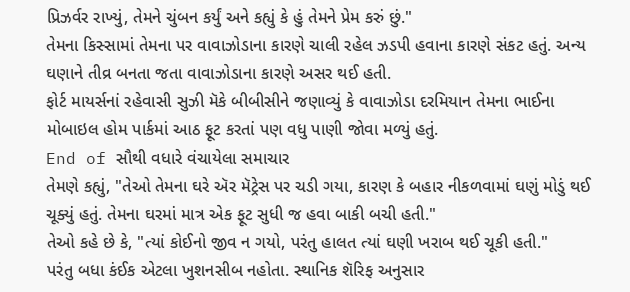પ્રિઝર્વર રાખ્યું, તેમને ચુંબન કર્યું અને કહ્યું કે હું તેમને પ્રેમ કરું છું."
તેમના કિસ્સામાં તેમના પર વાવાઝોડાના કારણે ચાલી રહેલ ઝડપી હવાના કારણે સંકટ હતું. અન્ય ઘણાને તીવ્ર બનતા જતા વાવાઝોડાના કારણે અસર થઈ હતી.
ફોર્ટ માયર્સનાં રહેવાસી સુઝી મૅકે બીબીસીને જણાવ્યું કે વાવાઝોડા દરમિયાન તેમના ભાઈના મોબાઇલ હોમ પાર્કમાં આઠ ફૂટ કરતાં પણ વધુ પાણી જોવા મળ્યું હતું.
End of સૌથી વધારે વંચાયેલા સમાચાર
તેમણે કહ્યું, "તેઓ તેમના ઘરે ઍર મૅટ્રેસ પર ચડી ગયા, કારણ કે બહાર નીકળવામાં ઘણું મોડું થઈ ચૂક્યું હતું. તેમના ઘરમાં માત્ર એક ફૂટ સુધી જ હવા બાકી બચી હતી."
તેઓ કહે છે કે, "ત્યાં કોઈનો જીવ ન ગયો, પરંતુ હાલત ત્યાં ઘણી ખરાબ થઈ ચૂકી હતી."
પરંતુ બધા કંઈક એટલા ખુશનસીબ નહોતા. સ્થાનિક શૅરિફ અનુસાર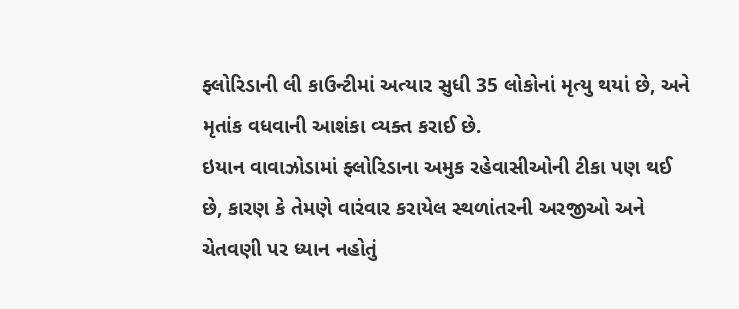ફ્લોરિડાની લી કાઉન્ટીમાં અત્યાર સુધી 35 લોકોનાં મૃત્યુ થયાં છે, અને મૃતાંક વધવાની આશંકા વ્યક્ત કરાઈ છે.
ઇયાન વાવાઝોડામાં ફ્લોરિડાના અમુક રહેવાસીઓની ટીકા પણ થઈ છે, કારણ કે તેમણે વારંવાર કરાયેલ સ્થળાંતરની અરજીઓ અને ચેતવણી પર ધ્યાન નહોતું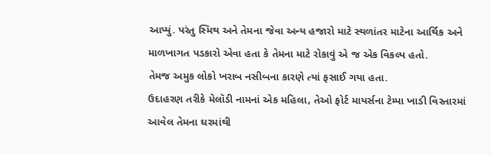આપ્યું. પરંતુ સ્મિથ અને તેમના જેવા અન્ય હજારો માટે સ્થળાંતર માટેના આર્થિક અને માળખાગત પડકારો એવા હતા કે તેમના માટે રોકાવું એ જ એક વિકલ્પ હતો.
તેમજ અમુક લોકો ખરાબ નસીબના કારણે ત્યાં ફસાઈ ગયા હતા.
ઉદાહરણ તરીકે મેલૉડી નામનાં એક મહિલા, તેઓ ફોર્ટ માયર્સના ટેમ્પા ખાડી વિસ્તારમાં આવેલ તેમના ઘરમાંથી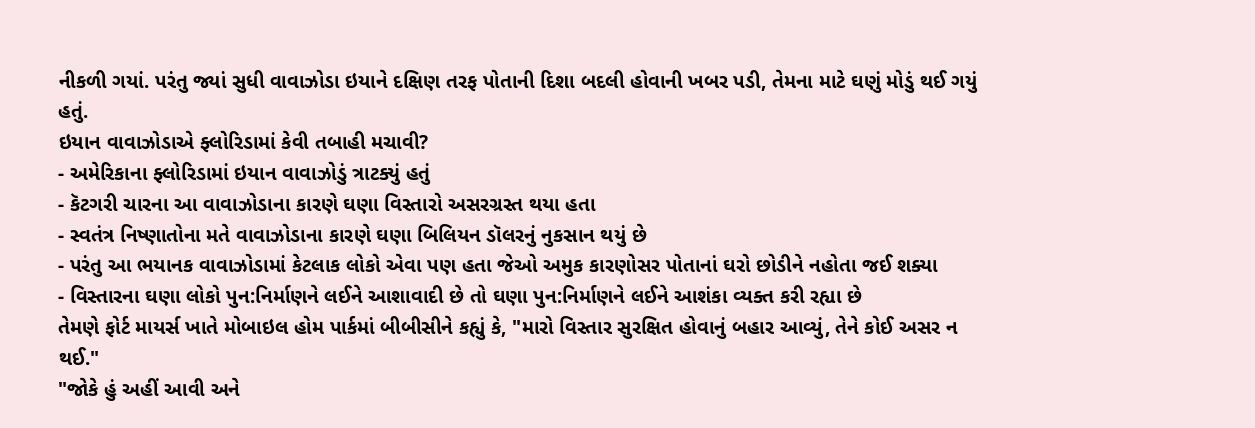નીકળી ગયાં. પરંતુ જ્યાં સુધી વાવાઝોડા ઇયાને દક્ષિણ તરફ પોતાની દિશા બદલી હોવાની ખબર પડી, તેમના માટે ઘણું મોડું થઈ ગયું હતું.
ઇયાન વાવાઝોડાએ ફ્લોરિડામાં કેવી તબાહી મચાવી?
- અમેરિકાના ફ્લોરિડામાં ઇયાન વાવાઝોડું ત્રાટક્યું હતું
- કૅટગરી ચારના આ વાવાઝોડાના કારણે ઘણા વિસ્તારો અસરગ્રસ્ત થયા હતા
- સ્વતંત્ર નિષ્ણાતોના મતે વાવાઝોડાના કારણે ઘણા બિલિયન ડૉલરનું નુકસાન થયું છે
- પરંતુ આ ભયાનક વાવાઝોડામાં કેટલાક લોકો એવા પણ હતા જેઓ અમુક કારણોસર પોતાનાં ઘરો છોડીને નહોતા જઈ શક્યા
- વિસ્તારના ઘણા લોકો પુન:નિર્માણને લઈને આશાવાદી છે તો ઘણા પુન:નિર્માણને લઈને આશંકા વ્યક્ત કરી રહ્યા છે
તેમણે ફોર્ટ માયર્સ ખાતે મોબાઇલ હોમ પાર્કમાં બીબીસીને કહ્યું કે, "મારો વિસ્તાર સુરક્ષિત હોવાનું બહાર આવ્યું, તેને કોઈ અસર ન થઈ."
"જોકે હું અહીં આવી અને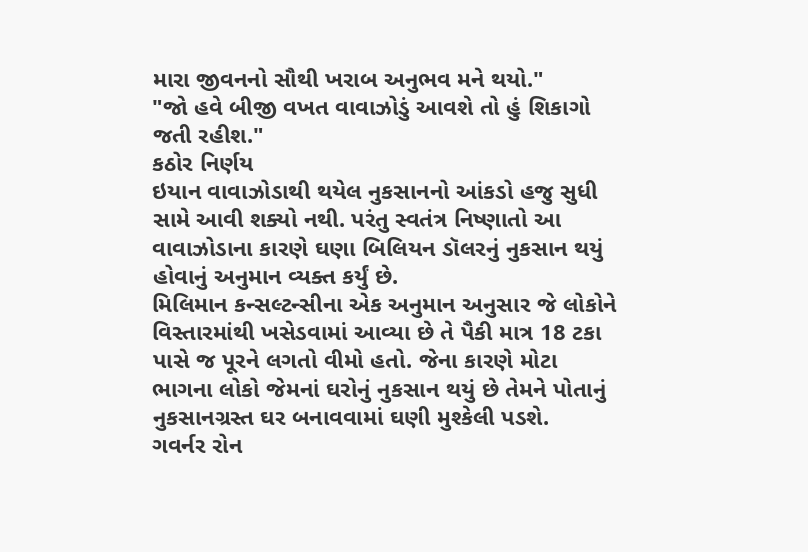મારા જીવનનો સૌથી ખરાબ અનુભવ મને થયો."
"જો હવે બીજી વખત વાવાઝોડું આવશે તો હું શિકાગો જતી રહીશ."
કઠોર નિર્ણય
ઇયાન વાવાઝોડાથી થયેલ નુકસાનનો આંકડો હજુ સુધી સામે આવી શક્યો નથી. પરંતુ સ્વતંત્ર નિષ્ણાતો આ વાવાઝોડાના કારણે ઘણા બિલિયન ડૉલરનું નુકસાન થયું હોવાનું અનુમાન વ્યક્ત કર્યું છે.
મિલિમાન કન્સલ્ટન્સીના એક અનુમાન અનુસાર જે લોકોને વિસ્તારમાંથી ખસેડવામાં આવ્યા છે તે પૈકી માત્ર 18 ટકા પાસે જ પૂરને લગતો વીમો હતો. જેના કારણે મોટા ભાગના લોકો જેમનાં ઘરોનું નુકસાન થયું છે તેમને પોતાનું નુકસાનગ્રસ્ત ઘર બનાવવામાં ઘણી મુશ્કેલી પડશે.
ગવર્નર રોન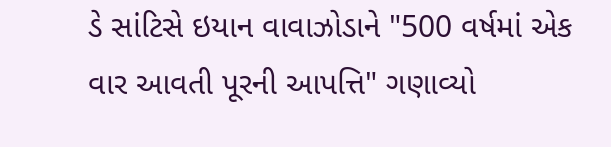ડે સાંટિસે ઇયાન વાવાઝોડાને "500 વર્ષમાં એક વાર આવતી પૂરની આપત્તિ" ગણાવ્યો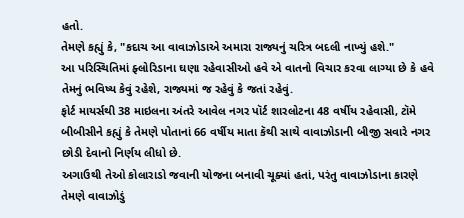હતો.
તેમણે કહ્યું કે, "કદાચ આ વાવાઝોડાએ અમારા રાજ્યનું ચરિત્ર બદલી નાખ્યું હશે."
આ પરિસ્થિતિમાં ફ્લોરિડાના ઘણા રહેવાસીઓ હવે એ વાતનો વિચાર કરવા લાગ્યા છે કે હવે તેમનું ભવિષ્ય કેવું રહેશે, રાજ્યમાં જ રહેવું કે જતાં રહેવું.
ફોર્ટ માયર્સથી 38 માઇલના અંતરે આવેલ નગર પૉર્ટ શારલોટના 48 વર્ષીય રહેવાસી, ટૉમે બીબીસીને કહ્યું કે તેમણે પોતાનાં 66 વર્ષીય માતા કૅથી સાથે વાવાઝોડાની બીજી સવારે નગર છોડી દેવાનો નિર્ણય લીધો છે.
અગાઉથી તેઓ કોલારાડો જવાની યોજના બનાવી ચૂક્યાં હતાં, પરંતુ વાવાઝોડાના કારણે તેમણે વાવાઝોડું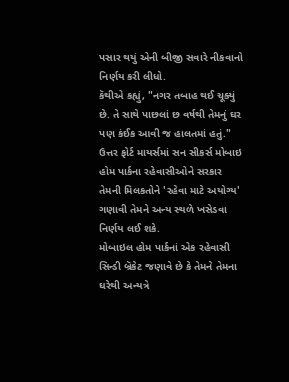પસાર થયું એની બીજી સવારે નીકવાનો નિર્ણય કરી લીધો.
કૅથીએ કહ્યું, "નગર તબાહ થઈ ચૂક્યું છે. તે સાથે પાછલાં છ વર્ષથી તેમનું ઘર પણ કંઈક આવી જ હાલતમાં હતું."
ઉત્તર ફોર્ટ માયર્સમાં સન સીકર્સ મોબાઇ હોમ પાર્કના રહેવાસીઓને સરકાર તેમની મિલકતોને 'રહેવા માટે અયોગ્ય' ગણાવી તેમને અન્ય સ્થળે ખસેડવા નિર્ણય લઈ શકે.
મોબાઇલ હોમ પાર્કનાં એક રહેવાસી સિન્ડી બ્રૅકેટ જણાવે છે કે તેમને તેમના ઘરેથી અન્યત્રે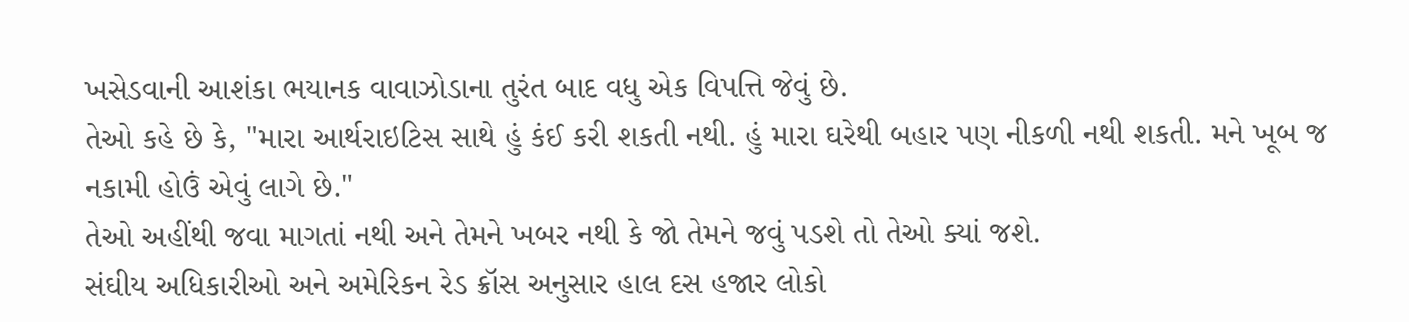ખસેડવાની આશંકા ભયાનક વાવાઝોડાના તુરંત બાદ વધુ એક વિપત્તિ જેવું છે.
તેઓ કહે છે કે, "મારા આર્થરાઇટિસ સાથે હું કંઈ કરી શકતી નથી. હું મારા ઘરેથી બહાર પણ નીકળી નથી શકતી. મને ખૂબ જ નકામી હોઉં એવું લાગે છે."
તેઓ અહીંથી જવા માગતાં નથી અને તેમને ખબર નથી કે જો તેમને જવું પડશે તો તેઓ ક્યાં જશે.
સંઘીય અધિકારીઓ અને અમેરિકન રેડ ક્રૉસ અનુસાર હાલ દસ હજાર લોકો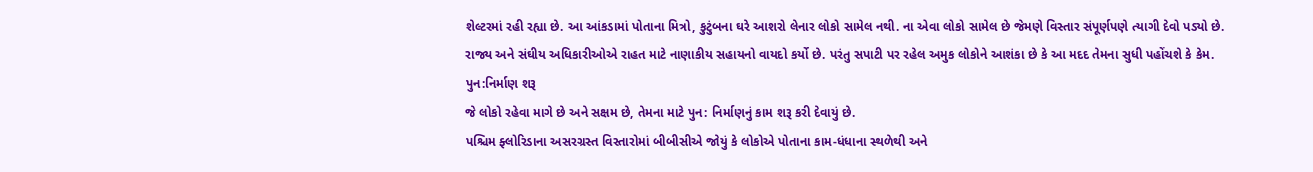શેલ્ટરમાં રહી રહ્યા છે. આ આંકડામાં પોતાના મિત્રો, કુટુંબના ઘરે આશરો લેનાર લોકો સામેલ નથી. ના એવા લોકો સામેલ છે જેમણે વિસ્તાર સંપૂર્ણપણે ત્યાગી દેવો પડ્યો છે.
રાજ્ય અને સંઘીય અધિકારીઓએ રાહત માટે નાણાકીય સહાયનો વાયદો કર્યો છે. પરંતુ સપાટી પર રહેલ અમુક લોકોને આશંકા છે કે આ મદદ તેમના સુધી પહોંચશે કે કેમ.
પુન:નિર્માણ શરૂ
જે લોકો રહેવા માગે છે અને સક્ષમ છે, તેમના માટે પુન: નિર્માણનું કામ શરૂ કરી દેવાયું છે.
પશ્ચિમ ફ્લોરિડાના અસરગ્રસ્ત વિસ્તારોમાં બીબીસીએ જોયું કે લોકોએ પોતાના કામ-ધંધાના સ્થળેથી અને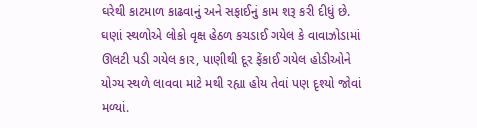ઘરેથી કાટમાળ કાઢવાનું અને સફાઈનું કામ શરૂ કરી દીધું છે.
ઘણાં સ્થળોએ લોકો વૃક્ષ હેઠળ કચડાઈ ગયેલ કે વાવાઝોડામાં ઊલટી પડી ગયેલ કાર, પાણીથી દૂર ફેંકાઈ ગયેલ હોડીઓને યોગ્ય સ્થળે લાવવા માટે મથી રહ્યા હોય તેવાં પણ દૃશ્યો જોવાં મળ્યાં.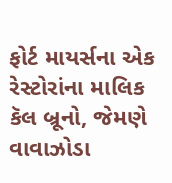ફોર્ટ માયર્સના એક રેસ્ટોરાંના માલિક કૅલ બ્રૂનો, જેમણે વાવાઝોડા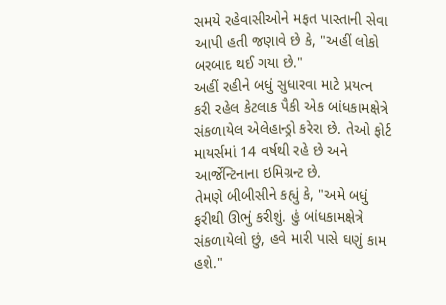સમયે રહેવાસીઓને મફત પાસ્તાની સેવા આપી હતી જણાવે છે કે, "અહીં લોકો બરબાદ થઈ ગયા છે."
અહીં રહીને બધું સુધારવા માટે પ્રયત્ન કરી રહેલ કેટલાક પૈકી એક બાંધકામક્ષેત્રે સંકળાયેલ એલેહાન્ડ્રો કરેરા છે. તેઓ ફોર્ટ માયર્સમાં 14 વર્ષથી રહે છે અને આર્જેન્ટિનાના ઇમિગ્રન્ટ છે.
તેમણે બીબીસીને કહ્યું કે, "અમે બધું ફરીથી ઊભું કરીશું. હું બાંધકામક્ષેત્રે સંકળાયેલો છું, હવે મારી પાસે ઘણું કામ હશે."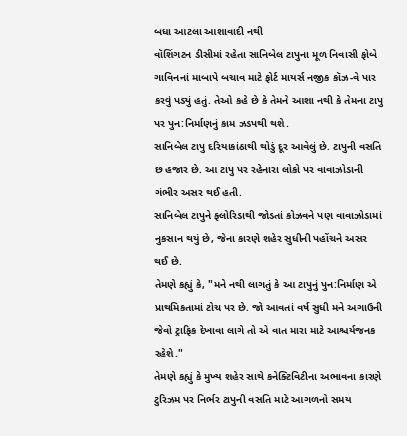બધા આટલા આશાવાદી નથી
વૉશિંગટન ડીસીમાં રહેતા સાનિબેલ ટાપુના મૂળ નિવાસી ફોબે ગાવિનનાં માબાપે બચાવ માટે ફોર્ટ માયર્સ નજીક કૉઝ-વે પાર કરવું પડ્યું હતું. તેઓ કહે છે કે તેમને આશા નથી કે તેમના ટાપુ પર પુન:નિર્માણનું કામ ઝડપથી થશે.
સાનિબેલ ટાપુ દરિયાકાંઠાથી થોડું દૂર આવેલું છે. ટાપુની વસતિ છ હજાર છે. આ ટાપુ પર રહેનારા લોકો પર વાવાઝોડાની ગંભીર અસર થઈ હતી.
સાનિબેલ ટાપુને ફ્લોરિડાથી જોડતાં કોઝવને પણ વાવાઝોડામાં નુકસાન થયું છે, જેના કારણે શહેર સુધીની પહોંચને અસર થઈ છે.
તેમણે કહ્યું કે, "મને નથી લાગતું કે આ ટાપુનું પુન:નિર્માણ એ પ્રાથમિકતામાં ટોચ પર છે. જો આવતાં વર્ષ સુધી મને અગાઉની જેવો ટ્રાફિક દેખાવા લાગે તો એ વાત મારા માટે આશ્ચર્યજનક રહેશે."
તેમણે કહ્યું કે મુખ્ય શહેર સાથે કનેક્ટિવિટીના અભાવના કારણે ટુરિઝમ પર નિર્ભર ટાપુની વસતિ માટે આગળનો સમય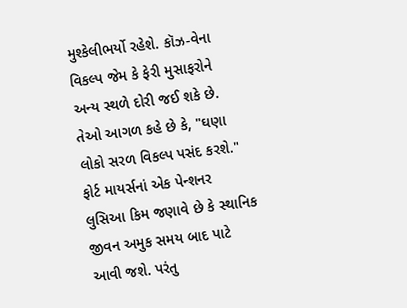મુશ્કેલીભર્યો રહેશે. કૉઝ-વેના વિકલ્પ જેમ કે ફેરી મુસાફરોને અન્ય સ્થળે દોરી જઈ શકે છે.
તેઓ આગળ કહે છે કે, "ઘણા લોકો સરળ વિકલ્પ પસંદ કરશે."
ફોર્ટ માયર્સનાં એક પેન્શનર લુસિઆ કિમ જણાવે છે કે સ્થાનિક જીવન અમુક સમય બાદ પાટે આવી જશે. પરંતુ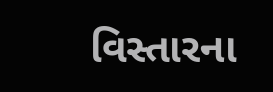વિસ્તારના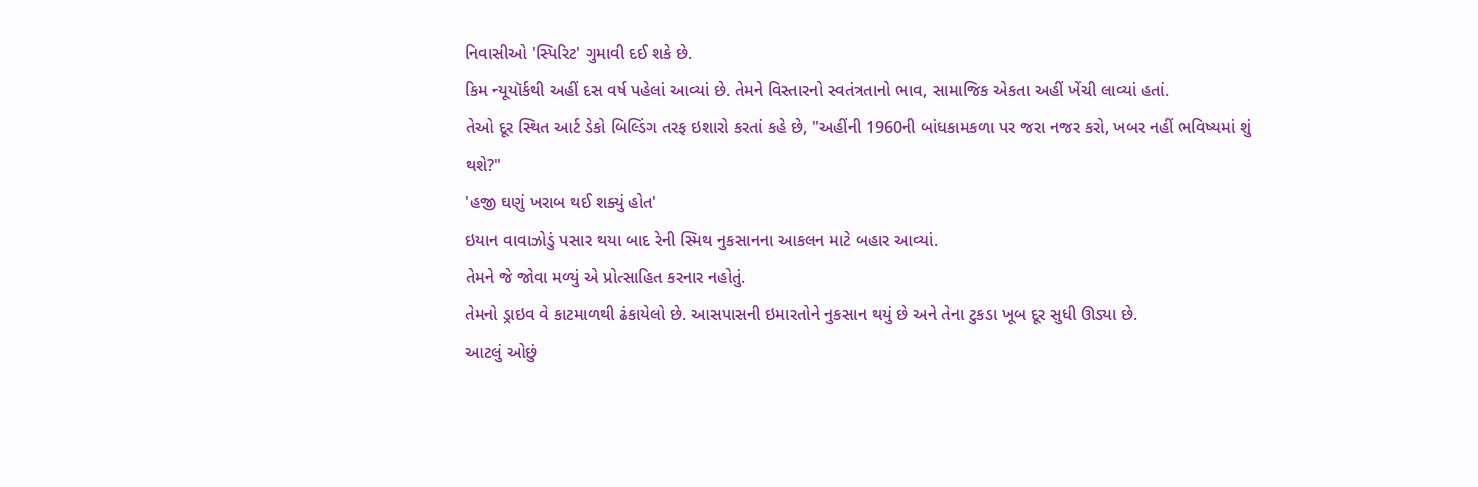નિવાસીઓ 'સ્પિરિટ' ગુમાવી દઈ શકે છે.
કિમ ન્યૂયૉર્કથી અહીં દસ વર્ષ પહેલાં આવ્યાં છે. તેમને વિસ્તારનો સ્વતંત્રતાનો ભાવ, સામાજિક એકતા અહીં ખેંચી લાવ્યાં હતાં.
તેઓ દૂર સ્થિત આર્ટ ડેકો બિલ્ડિંગ તરફ ઇશારો કરતાં કહે છે, "અહીંની 1960ની બાંધકામકળા પર જરા નજર કરો, ખબર નહીં ભવિષ્યમાં શું થશે?"
'હજી ઘણું ખરાબ થઈ શક્યું હોત'
ઇયાન વાવાઝોડું પસાર થયા બાદ રેની સ્મિથ નુકસાનના આકલન માટે બહાર આવ્યાં.
તેમને જે જોવા મળ્યું એ પ્રોત્સાહિત કરનાર નહોતું.
તેમનો ડ્રાઇવ વે કાટમાળથી ઢંકાયેલો છે. આસપાસની ઇમારતોને નુકસાન થયું છે અને તેના ટુકડા ખૂબ દૂર સુધી ઊડ્યા છે.
આટલું ઓછું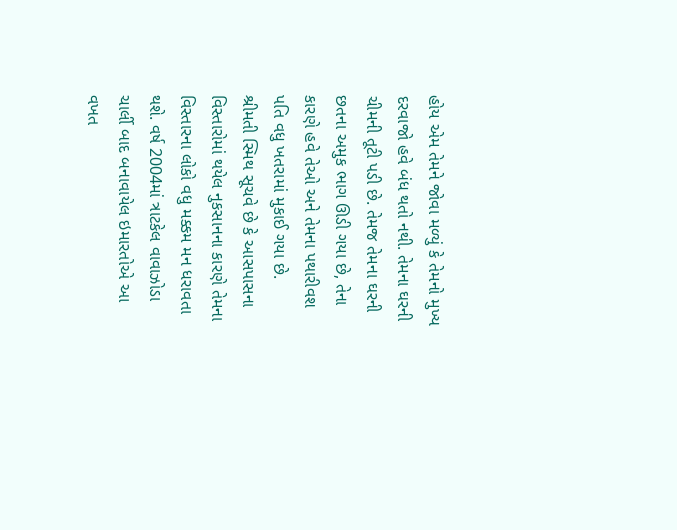હોય એમ તેમને જોવા મળ્યું કે તેમનો મુખ્ય દરવાજો હવે બંધ થતો નથી. તેમના ઘરની ચીમની તૂટી પડી છે. તેમજ તેમના ઘરની છતના અમુક ભાગ ઊડી ગયા છે, તેના કારણે હવે તેઓ અને તેમના પથારીવશ પતિ વધુ ખતરામાં મુકાઈ ગયા છે.
શ્રીમતી સ્મિથ સૂચવે છે કે આસપાસના વિસ્તારોમાં થયેલ નુકસાનના કારણે તેમના વિસ્તારના લોકો વધુ મક્કમ મન ધરાવતા થશે. વર્ષ 2004માં ત્રાટકેલ વાવાઝોડા ચાર્લી બાદ બનાવાયેલ ઇમારતોએ આ વખત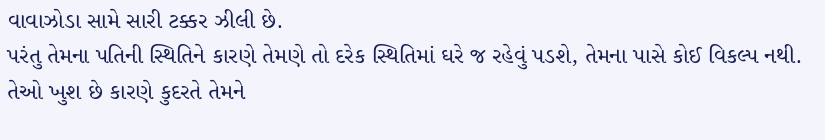વાવાઝોડા સામે સારી ટક્કર ઝીલી છે.
પરંતુ તેમના પતિની સ્થિતિને કારણે તેમણે તો દરેક સ્થિતિમાં ઘરે જ રહેવું પડશે, તેમના પાસે કોઈ વિકલ્પ નથી.
તેઓ ખુશ છે કારણે કુદરતે તેમને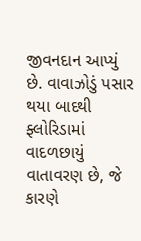જીવનદાન આપ્યું છે. વાવાઝોડું પસાર થયા બાદથી ફ્લોરિડામાં વાદળછાયું વાતાવરણ છે, જે કારણે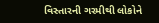વિસ્તારની ગરમીથી લોકોને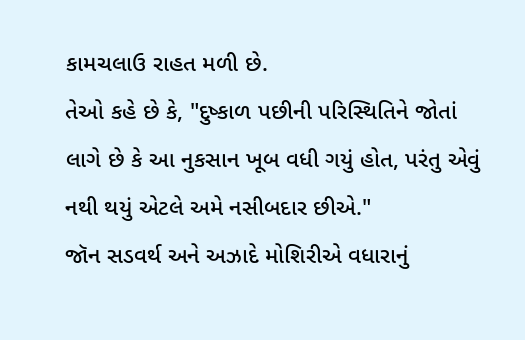કામચલાઉ રાહત મળી છે.
તેઓ કહે છે કે, "દુષ્કાળ પછીની પરિસ્થિતિને જોતાં લાગે છે કે આ નુકસાન ખૂબ વધી ગયું હોત, પરંતુ એવું નથી થયું એટલે અમે નસીબદાર છીએ."
જૉન સડવર્થ અને અઝાદે મોશિરીએ વધારાનું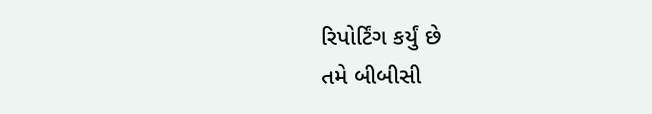રિપોર્ટિંગ કર્યું છે
તમે બીબીસી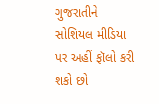ગુજરાતીને સોશિયલ મીડિયા પર અહીં ફૉલો કરી શકો છો